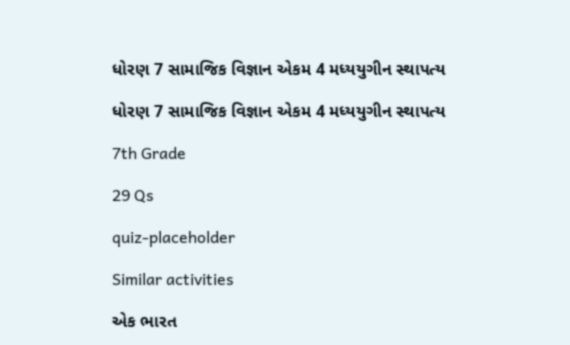ધોરણ 7 સામાજિક વિજ્ઞાન એકમ 4 મધ્યયુગીન સ્થાપત્ય

ધોરણ 7 સામાજિક વિજ્ઞાન એકમ 4 મધ્યયુગીન સ્થાપત્ય

7th Grade

29 Qs

quiz-placeholder

Similar activities

એક ભારત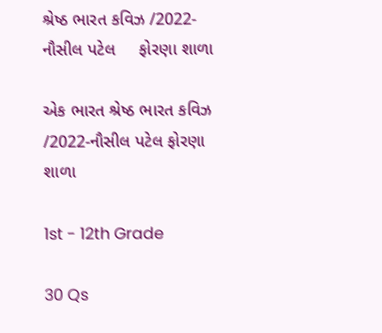શ્રેષ્ઠ ભારત કવિઝ /2022-નૌસીલ પટેલ     ફોરણા શાળા

એક ભારત શ્રેષ્ઠ ભારત કવિઝ /2022-નૌસીલ પટેલ ફોરણા શાળા

1st - 12th Grade

30 Qs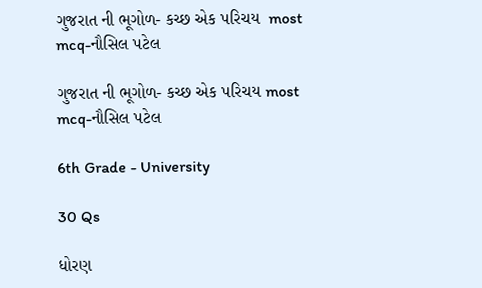ગુજરાત ની ભૂગોળ- કચ્છ એક પરિચય  most mcq-નૌસિલ પટેલ

ગુજરાત ની ભૂગોળ- કચ્છ એક પરિચય most mcq-નૌસિલ પટેલ

6th Grade - University

30 Qs

ધોરણ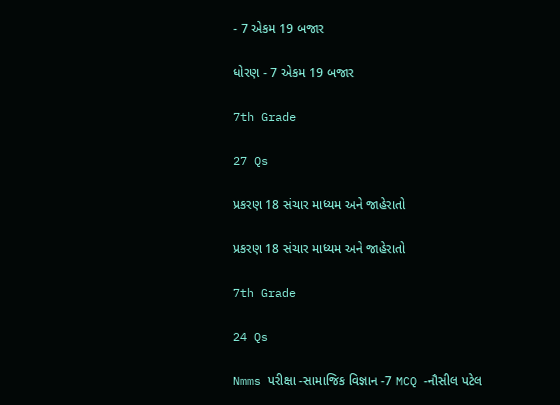- 7 એકમ 19 બજાર

ધોરણ - 7 એકમ 19 બજાર

7th Grade

27 Qs

પ્રકરણ 18 સંચાર માધ્યમ અને જાહેરાતો

પ્રકરણ 18 સંચાર માધ્યમ અને જાહેરાતો

7th Grade

24 Qs

Nmms પરીક્ષા -સામાજિક વિજ્ઞાન -7 MCQ -નૌસીલ પટેલ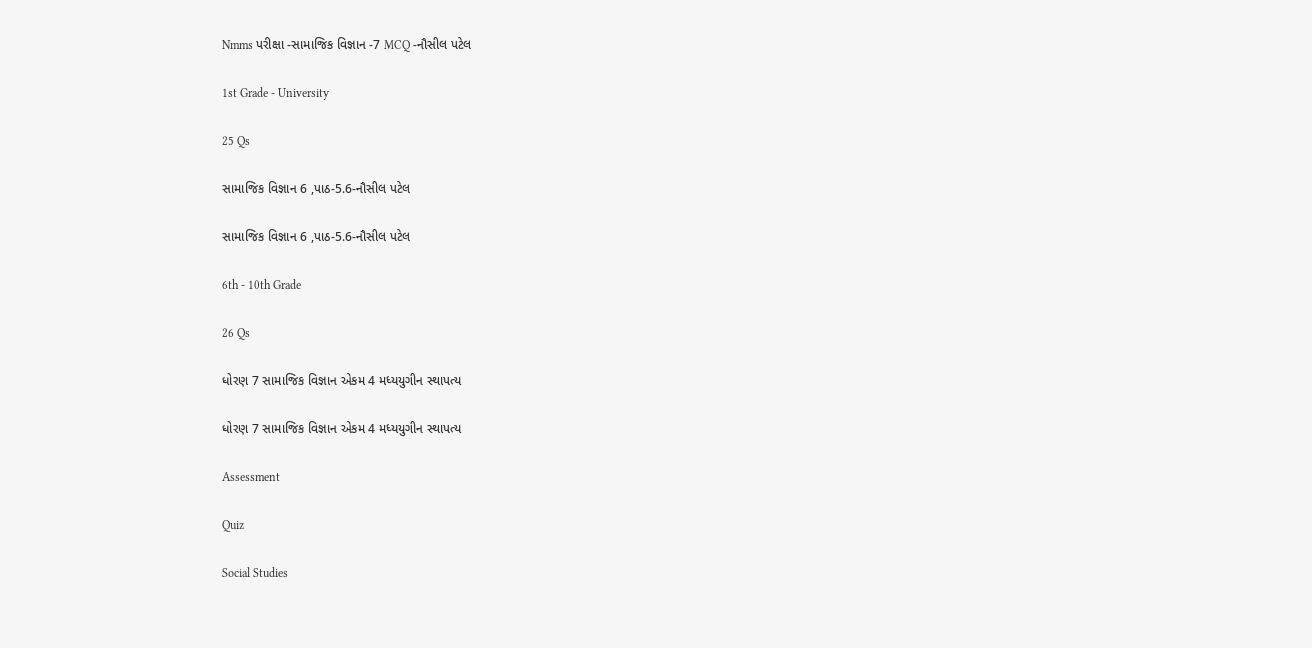Nmms પરીક્ષા -સામાજિક વિજ્ઞાન -7 MCQ -નૌસીલ પટેલ

1st Grade - University

25 Qs

સામાજિક વિજ્ઞાન 6 ,પાઠ-5.6-નૌસીલ પટેલ

સામાજિક વિજ્ઞાન 6 ,પાઠ-5.6-નૌસીલ પટેલ

6th - 10th Grade

26 Qs

ધોરણ 7 સામાજિક વિજ્ઞાન એકમ 4 મધ્યયુગીન સ્થાપત્ય

ધોરણ 7 સામાજિક વિજ્ઞાન એકમ 4 મધ્યયુગીન સ્થાપત્ય

Assessment

Quiz

Social Studies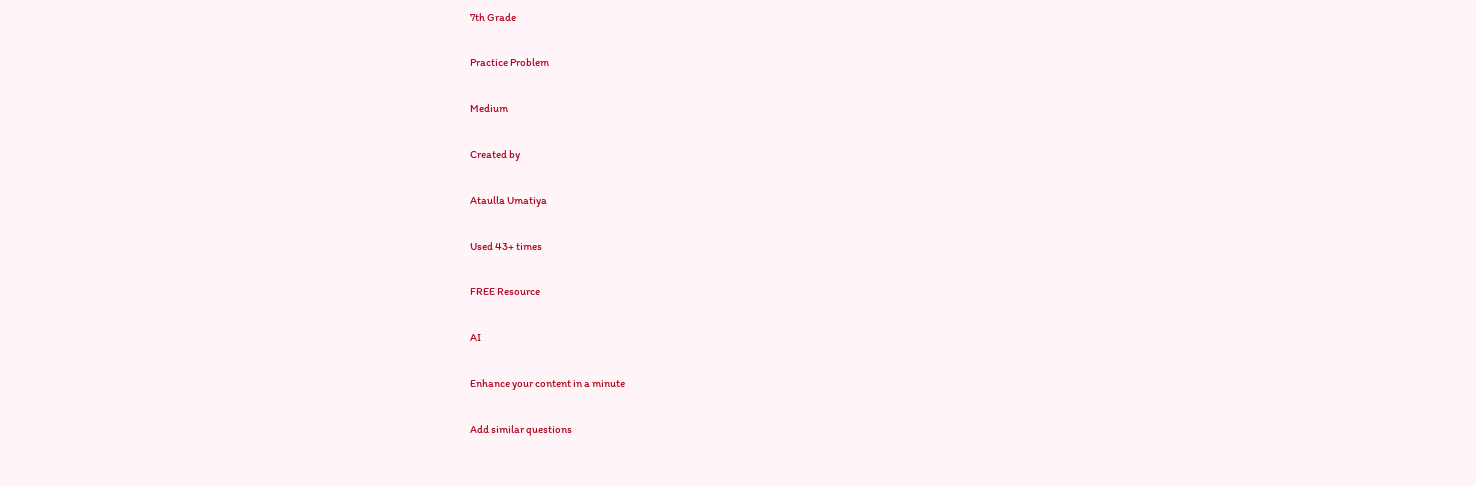7th Grade

Practice Problem

Medium

Created by

Ataulla Umatiya

Used 43+ times

FREE Resource

AI

Enhance your content in a minute

Add similar questions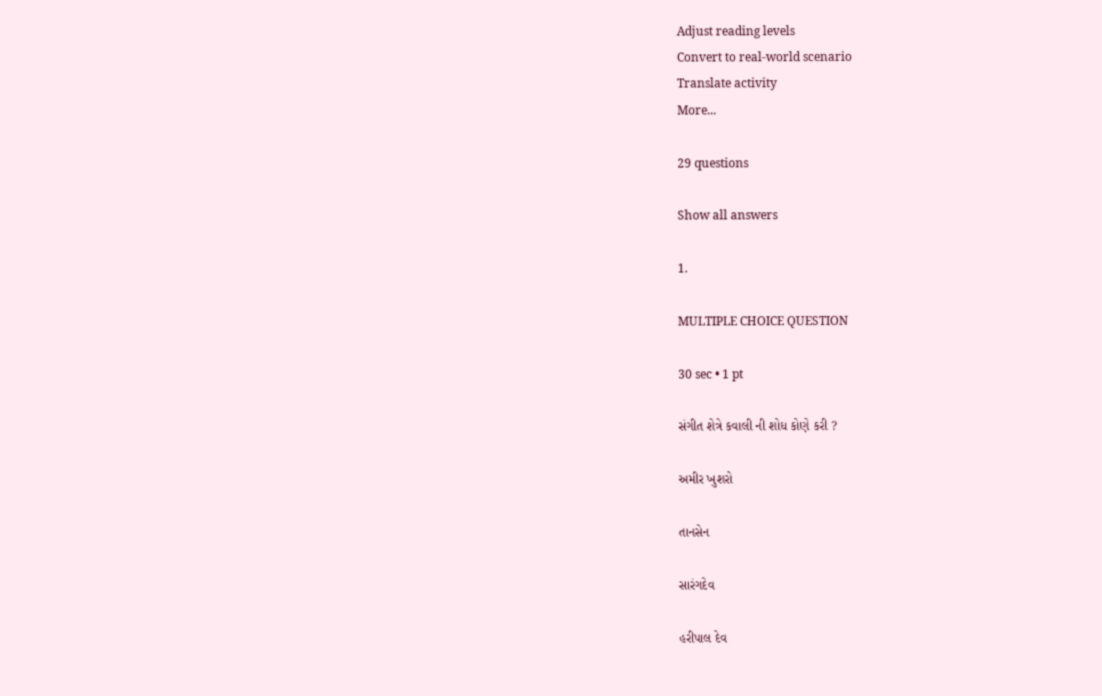Adjust reading levels
Convert to real-world scenario
Translate activity
More...

29 questions

Show all answers

1.

MULTIPLE CHOICE QUESTION

30 sec • 1 pt

સંગીત શેત્રે કવાલી ની શોધ કોણે કરી ?

અમીર ખુશરો

તાનસેન

સારંગદેવ

હરીપાલ દેવ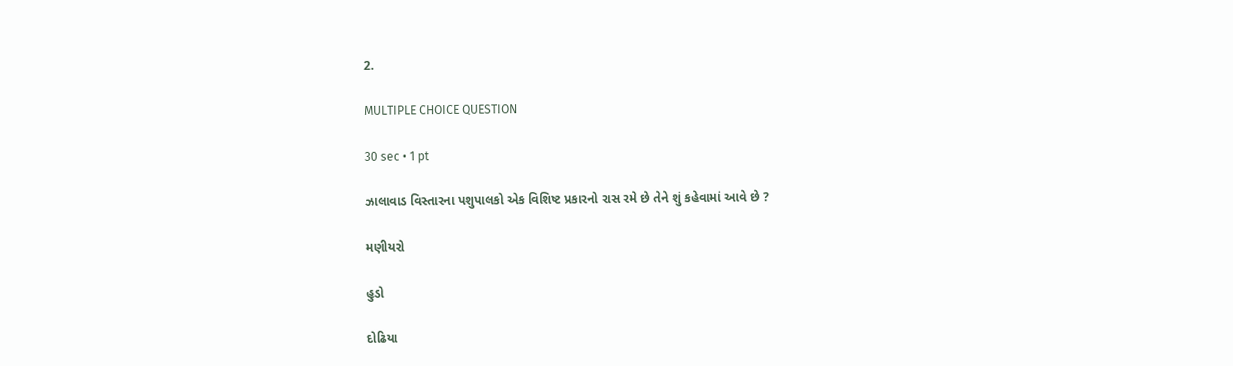2.

MULTIPLE CHOICE QUESTION

30 sec • 1 pt

ઝાલાવાડ વિસ્તારના પશુપાલકો એક વિશિષ્ટ પ્રકારનો રાસ રમે છે તેને શું કહેવામાં આવે છે ?

મણીયરો

હુડો

દોઢિયા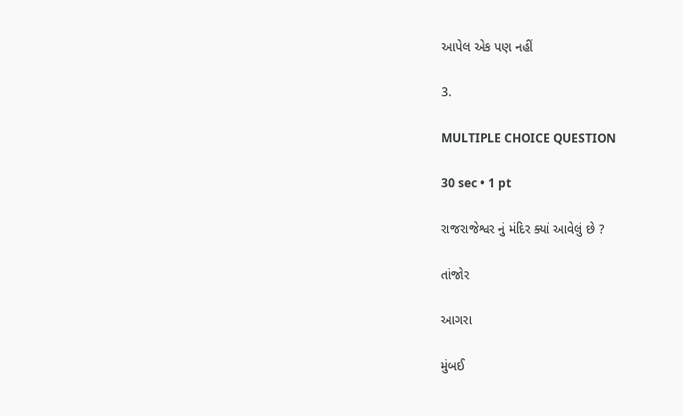આપેલ એક પણ નહીં

3.

MULTIPLE CHOICE QUESTION

30 sec • 1 pt

રાજરાજેશ્વર નું મંદિર ક્યાં આવેલું છે ?

તાંજોર

આગરા

મુંબઈ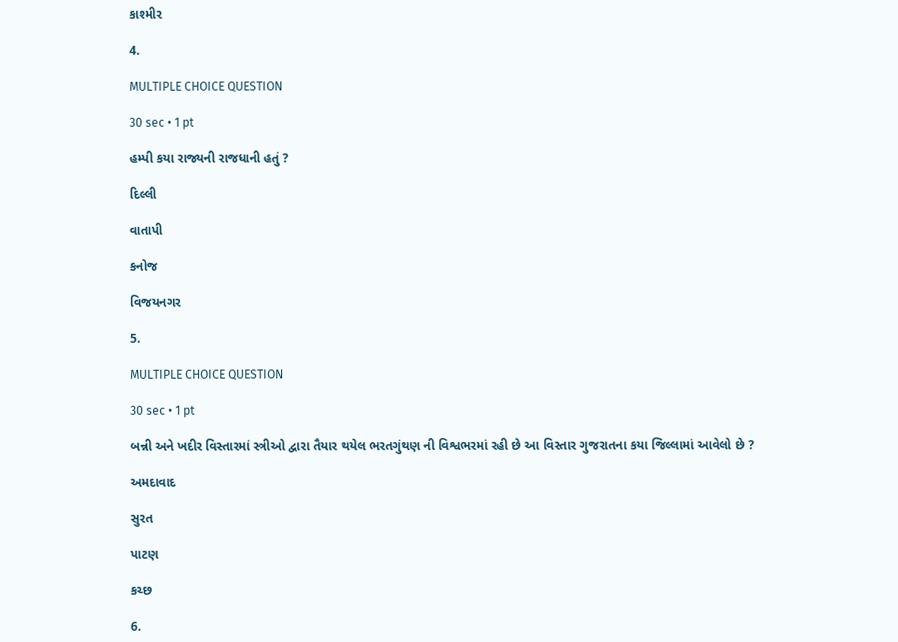કાશ્મીર

4.

MULTIPLE CHOICE QUESTION

30 sec • 1 pt

હમ્પી કયા રાજ્યની રાજધાની હતું ?

દિલ્લી

વાતાપી

કનોજ

વિજયનગર

5.

MULTIPLE CHOICE QUESTION

30 sec • 1 pt

બન્ની અને ખદીર વિસ્તારમાં સ્ત્રીઓ દ્વારા તૈયાર થયેલ ભરતગુંથણ ની વિશ્વભરમાં રહી છે આ વિસ્તાર ગુજરાતના કયા જિલ્લામાં આવેલો છે ?

અમદાવાદ

સુરત

પાટણ

કચ્છ

6.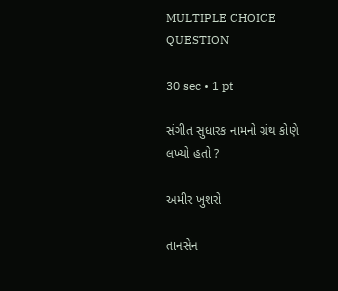MULTIPLE CHOICE QUESTION

30 sec • 1 pt

સંગીત સુધારક નામનો ગ્રંથ કોણે લખ્યો હતો ?

અમીર ખુશરો

તાનસેન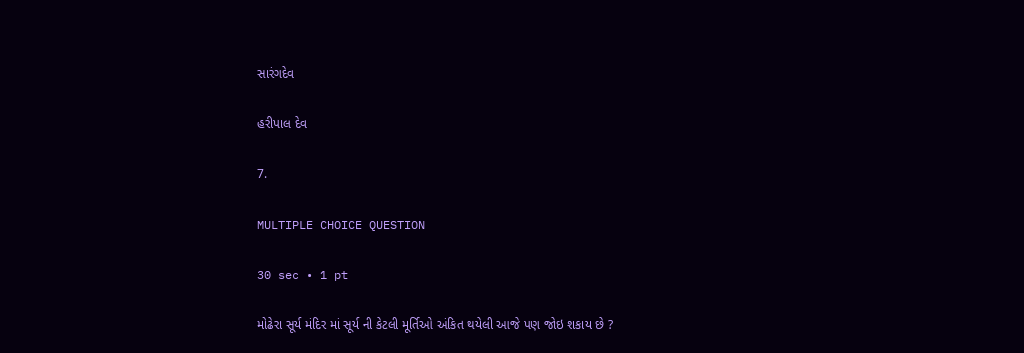સારંગદેવ

હરીપાલ દેવ

7.

MULTIPLE CHOICE QUESTION

30 sec • 1 pt

મોઢેરા સૂર્ય મંદિર માં સૂર્ય ની કેટલી મૂર્તિઓ અંકિત થયેલી આજે પણ જોઇ શકાય છે ?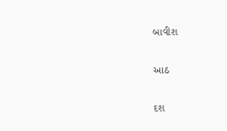બાવીશ

આઠ

દશ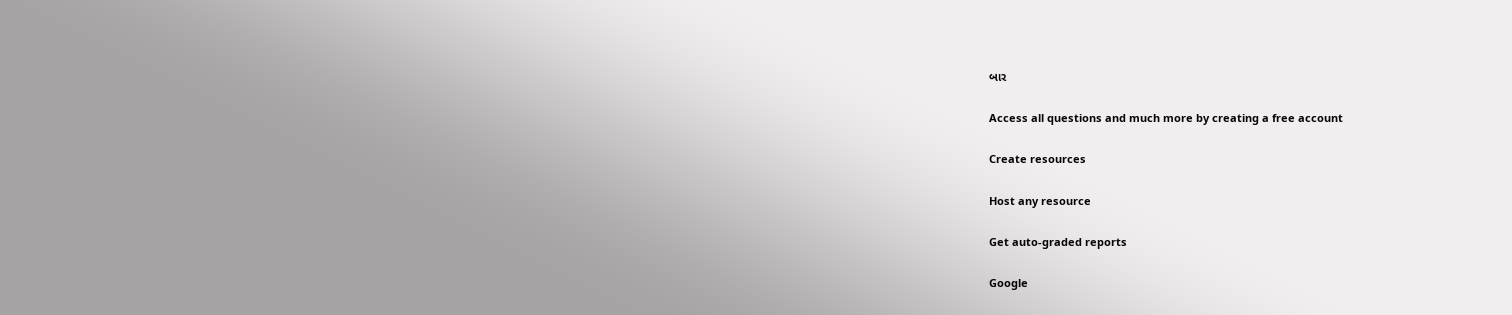બાર

Access all questions and much more by creating a free account

Create resources

Host any resource

Get auto-graded reports

Google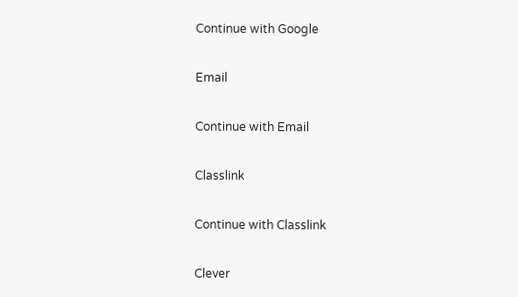Continue with Google

Email

Continue with Email

Classlink

Continue with Classlink

Clever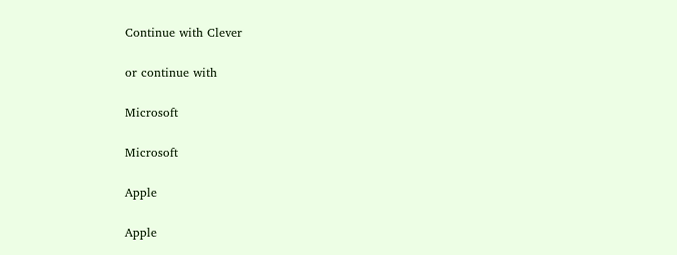Continue with Clever

or continue with

Microsoft

Microsoft

Apple

Apple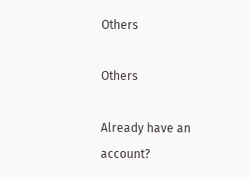Others

Others

Already have an account?